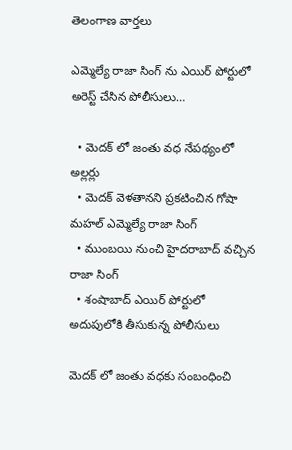తెలంగాణ వార్తలు

ఎమ్మెల్యే రాజా సింగ్ ను ఎయిర్ పోర్టులో అరెస్ట్ చేసిన పోలీసులు…

  • మెదక్ లో జంతు వధ నేపథ్యంలో అల్లర్లు
  • మెదక్ వెళతానని ప్రకటించిన గోషా మహల్ ఎమ్మెల్యే రాజా సింగ్
  • ముంబయి నుంచి హైదరాబాద్ వచ్చిన రాజా సింగ్
  • శంషాబాద్ ఎయిర్ పోర్టులో అదుపులోకి తీసుకున్న పోలీసులు

మెదక్ లో జంతు వధకు సంబంధించి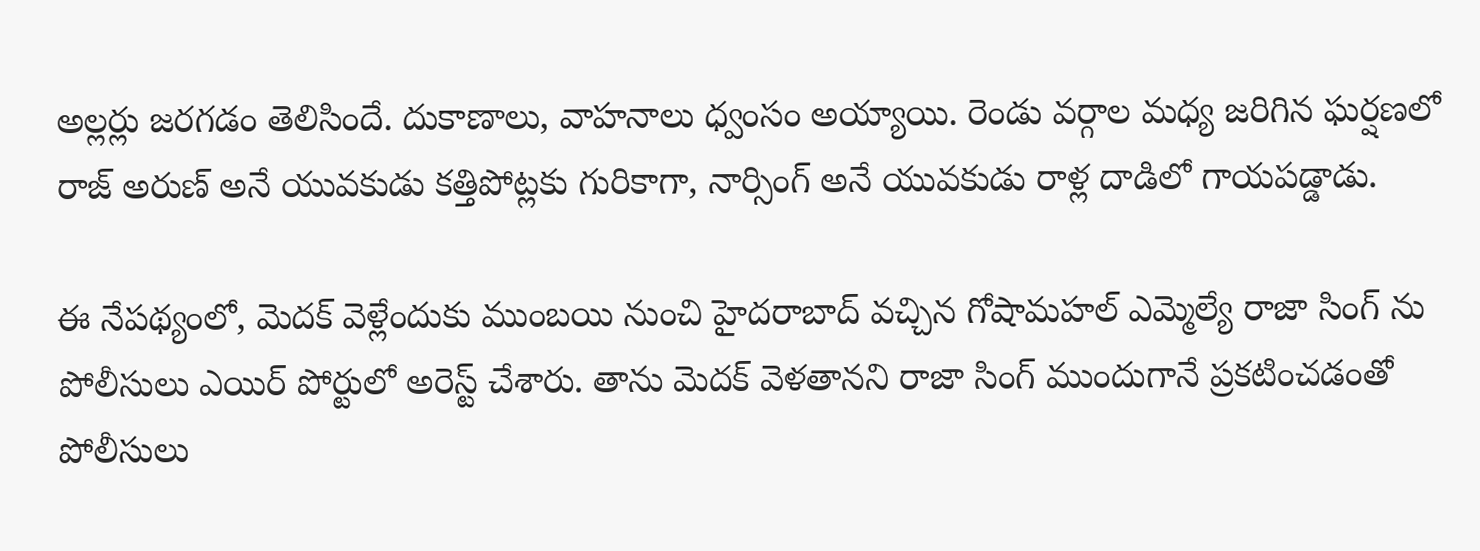అల్లర్లు జరగడం తెలిసిందే. దుకాణాలు, వాహనాలు ధ్వంసం అయ్యాయి. రెండు వర్గాల మధ్య జరిగిన ఘర్షణలో రాజ్ అరుణ్ అనే యువకుడు కత్తిపోట్లకు గురికాగా, నార్సింగ్ అనే యువకుడు రాళ్ల దాడిలో గాయపడ్డాడు.

ఈ నేపథ్యంలో, మెదక్ వెళ్లేందుకు ముంబయి నుంచి హైదరాబాద్ వచ్చిన గోషామహల్ ఎమ్మెల్యే రాజా సింగ్ ను పోలీసులు ఎయిర్ పోర్టులో అరెస్ట్ చేశారు. తాను మెదక్ వెళతానని రాజా సింగ్ ముందుగానే ప్రకటించడంతో పోలీసులు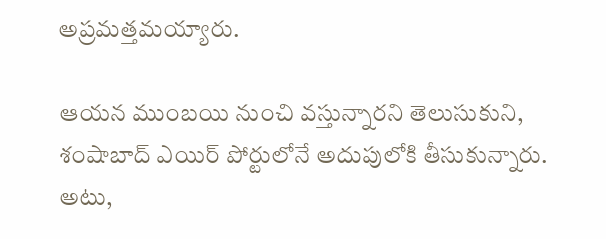అప్రమత్తమయ్యారు.

ఆయన ముంబయి నుంచి వస్తున్నారని తెలుసుకుని, శంషాబాద్ ఎయిర్ పోర్టులోనే అదుపులోకి తీసుకున్నారు. అటు,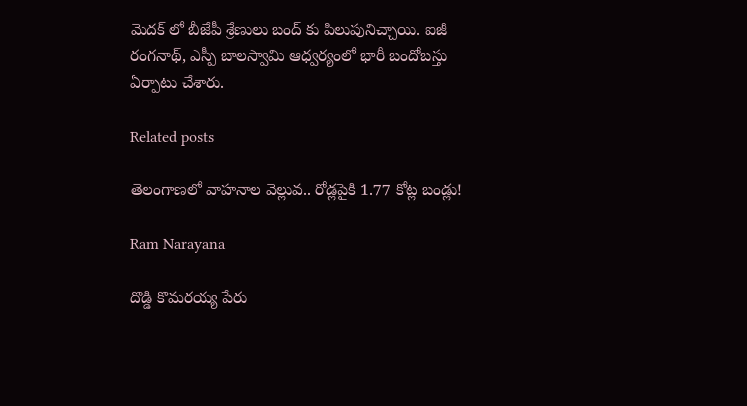మెదక్ లో బీజేపీ శ్రేణులు బంద్ కు పిలుపునిచ్చాయి. ఐజీ రంగనాథ్, ఎస్పీ బాలస్వామి ఆధ్వర్యంలో భారీ బందోబస్తు ఏర్పాటు చేశారు.

Related posts

తెలంగాణలో వాహనాల వెల్లువ.. రోడ్లపైకి 1.77 కోట్ల బండ్లు!

Ram Narayana

దొడ్డి కొమరయ్య పేరు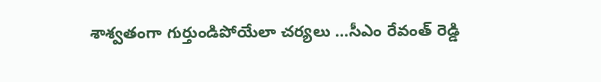శాశ్వతంగా గుర్తుండిపోయేలా చర్యలు …సీఎం రేవంత్ రెడ్డి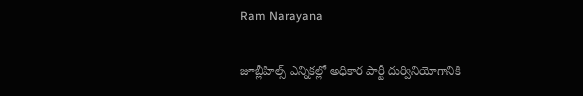Ram Narayana

జూబ్లీహిల్స్ ఎన్నికల్లో అధికార పార్టీ దుర్వినియోగానికి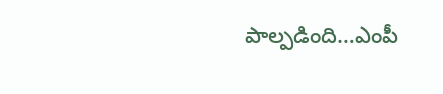పాల్పడింది…ఎంపీ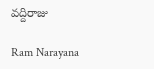వద్దిరాజు

Ram Narayana